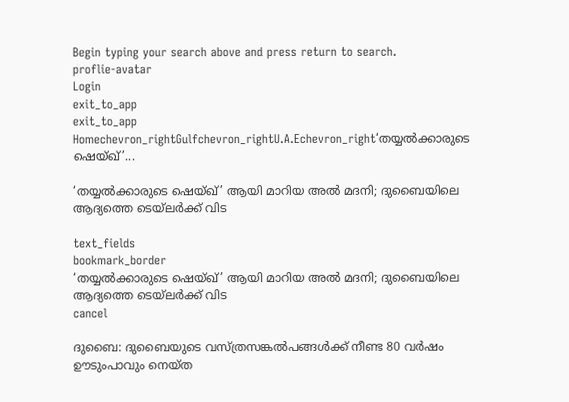Begin typing your search above and press return to search.
proflie-avatar
Login
exit_to_app
exit_to_app
Homechevron_rightGulfchevron_rightU.A.Echevron_right‘തയ്യൽക്കാരുടെ ഷെയ്ഖ്’...

‘തയ്യൽക്കാരുടെ ഷെയ്ഖ്’ ആയി മാറിയ അൽ മദനി; ദുബൈയിലെ ആദ്യത്തെ ടെയ്‍ലർക്ക് വിട

text_fields
bookmark_border
‘തയ്യൽക്കാരുടെ ഷെയ്ഖ്’ ആയി മാറിയ അൽ മദനി; ദുബൈയിലെ ആദ്യത്തെ ടെയ്‍ലർക്ക് വിട
cancel

ദുബൈ: ദുബൈയുടെ വസ്ത്രസങ്കൽപങ്ങൾക്ക് നീണ്ട 80 വർഷം ഊടുംപാവും നെയ്ത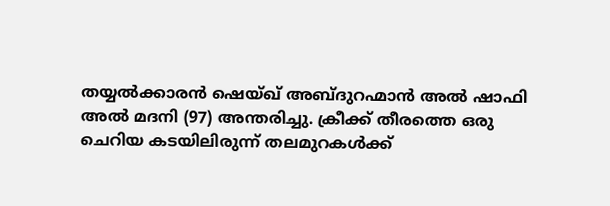തയ്യൽക്കാരൻ ഷെയ്ഖ് അബ്ദുറഹ്മാൻ അൽ ഷാഫി അൽ മദനി (97) അന്തരിച്ചു. ക്രീക്ക് തീരത്തെ ഒരു ചെറിയ കടയിലിരുന്ന് തലമുറകൾക്ക്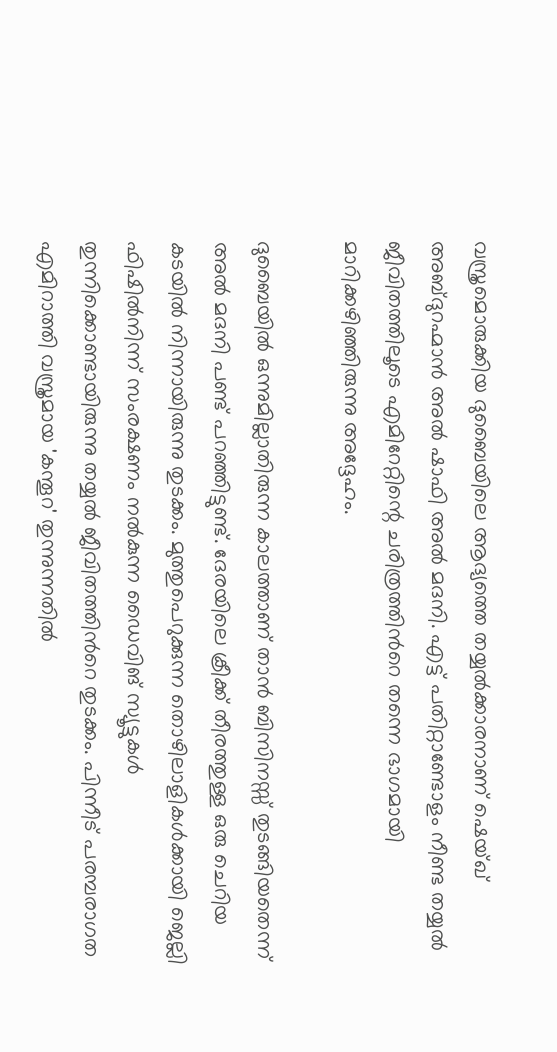വസ്ത്രമൊരുക്കിയ ദുബൈയിലെ ആദ്യത്തെ തയ്യൽക്കാരനാണ് ഷെയ്ഖ് അബ്ദുറഹ്മാൻ അൽ ഷാഫി അൽ മദനി. എട്ട് പതിറ്റാണ്ടോളം നീണ്ട തയ്യൽ ജീവിതത്തിലൂടെ എമിറേറ്റിന്റെ ചരിത്രത്തിന്‍റെ തന്നെ ഭാഗമായി മാറിക്കഴിഞ്ഞിരുന്നു അദ്ദേഹം.

ദുബൈയിൽ ഒന്നുമില്ലാതിരുന്ന കാലത്താണ് താൻ ബിസിനസ്സ് തുടങ്ങിയതെന്ന് അൽ മദനി പണ്ട് പറഞ്ഞിട്ടുണ്ട്. ദേരയിലെ ക്രീക്ക് തീരത്തുള്ള ഒരു ചെറിയ കടയിൽ നിന്നായിരുന്നു തുടക്കം. മുത്തുപെറുക്കുന്ന തൊഴിലാളികൾക്കായി ജെല്ലി ഫിഷിൽനിന്ന് സംരക്ഷണം നൽകുന്ന ഡൈവിങ് സ്യൂട്ടുകൾ തുന്നിക്കൊണ്ടായിരുന്നു തയ്യൽ ജീവിതത്തിന്‍റെ തുടക്കം. പിന്നീട് പരമ്പരാഗത എമിറാത്തി വസ്ത്രമായ 'കന്തൂറ' തുന്നുന്നതിൽ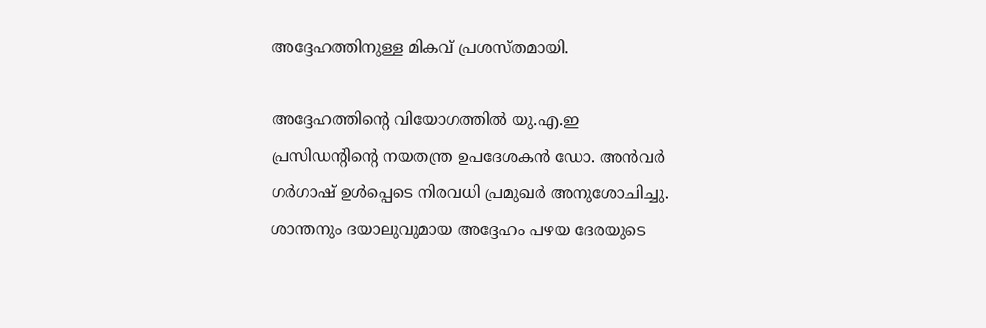അദ്ദേഹത്തിനുള്ള മികവ് പ്രശസ്തമായി.

അദ്ദേഹത്തിന്റെ വിയോഗത്തിൽ യു.എ.ഇ പ്രസിഡന്റിന്റെ നയതന്ത്ര ഉപദേശകൻ ഡോ. അൻവർ ഗർഗാഷ് ഉൾപ്പെടെ നിരവധി പ്രമുഖർ അനുശോചിച്ചു. ശാന്തനും ദയാലുവുമായ അദ്ദേഹം പഴയ ദേരയുടെ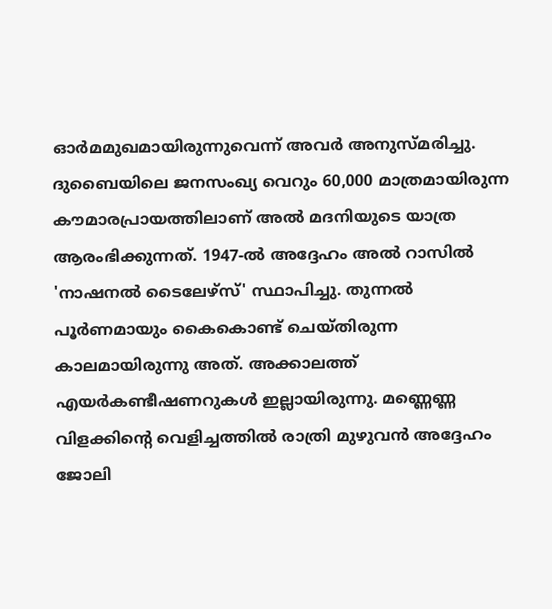ഓർമമുഖമായിരുന്നുവെന്ന് അവർ അനുസ്മരിച്ചു. ദുബൈയിലെ ജനസംഖ്യ വെറും 60,000 മാത്രമായിരുന്ന കൗമാരപ്രായത്തിലാണ് അൽ മദനിയുടെ യാത്ര ആരംഭിക്കുന്നത്. 1947-ൽ അദ്ദേഹം അൽ റാസിൽ 'നാഷനൽ ടൈലേഴ്സ്' സ്ഥാപിച്ചു. തുന്നൽ പൂർണമായും കൈകൊണ്ട് ചെയ്തിരുന്ന കാലമായിരുന്നു അത്. അക്കാലത്ത് എയർകണ്ടീഷണറുകൾ ഇല്ലായിരുന്നു. മണ്ണെണ്ണ വിളക്കിന്റെ വെളിച്ചത്തിൽ രാത്രി മുഴുവൻ അദ്ദേഹം ജോലി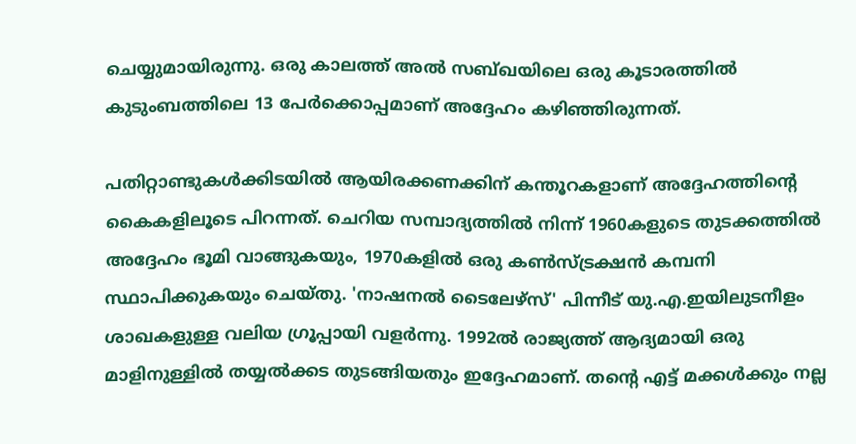ചെയ്യുമായിരുന്നു. ഒരു കാലത്ത് അൽ സബ്ഖയിലെ ഒരു കൂടാരത്തിൽ കുടുംബത്തിലെ 13 പേർക്കൊപ്പമാണ് അദ്ദേഹം കഴിഞ്ഞിരുന്നത്.

പതിറ്റാണ്ടുകൾക്കിടയിൽ ആയിരക്കണക്കിന് കന്തൂറകളാണ് അദ്ദേഹത്തിന്റെ കൈകളിലൂടെ പിറന്നത്. ചെറിയ സമ്പാദ്യത്തിൽ നിന്ന് 1960കളുടെ തുടക്കത്തിൽ അദ്ദേഹം ഭൂമി വാങ്ങുകയും, 1970കളിൽ ഒരു കൺസ്ട്രക്ഷൻ കമ്പനി സ്ഥാപിക്കുകയും ചെയ്തു. 'നാഷനൽ ടൈലേഴ്സ്' പിന്നീട് യു.എ.ഇയിലുടനീളം ശാഖകളുള്ള വലിയ ഗ്രൂപ്പായി വളർന്നു. 1992ൽ രാജ്യത്ത് ആദ്യമായി ഒരു മാളിനുള്ളിൽ തയ്യൽക്കട തുടങ്ങിയതും ഇദ്ദേഹമാണ്. തന്റെ എട്ട് മക്കൾക്കും നല്ല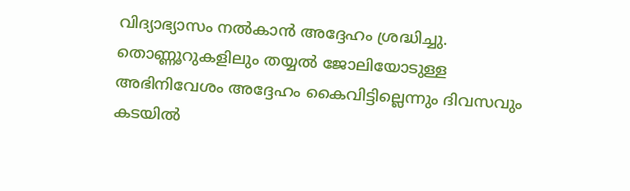വിദ്യാഭ്യാസം നൽകാൻ അദ്ദേഹം ശ്രദ്ധിച്ചു. തൊണ്ണൂറുകളിലും തയ്യൽ ജോലിയോടുള്ള അഭിനിവേശം അദ്ദേഹം കൈവിട്ടില്ലെന്നും ദിവസവും കടയിൽ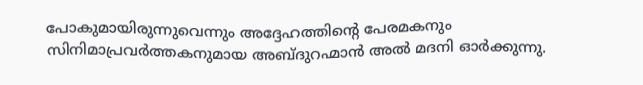പോകുമായിരുന്നുവെന്നും അദ്ദേഹത്തിന്റെ പേരമകനും സിനിമാപ്രവർത്തകനുമായ അബ്ദുറഹ്മാൻ അൽ മദനി ഓർക്കുന്നു.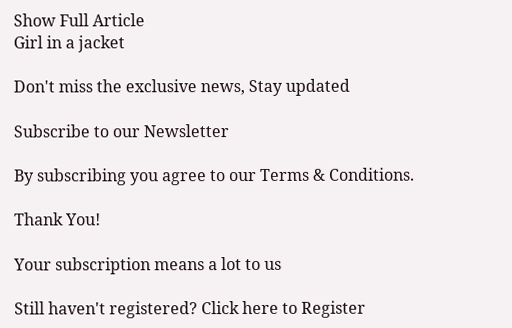Show Full Article
Girl in a jacket

Don't miss the exclusive news, Stay updated

Subscribe to our Newsletter

By subscribing you agree to our Terms & Conditions.

Thank You!

Your subscription means a lot to us

Still haven't registered? Click here to Register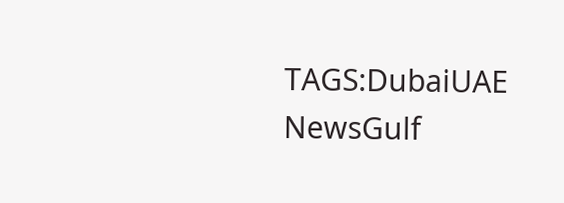TAGS:DubaiUAE NewsGulf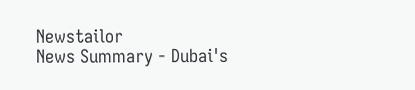Newstailor
News Summary - Dubai's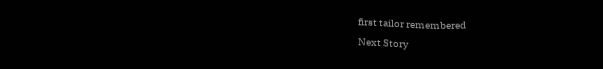first tailor remembered
Next Story